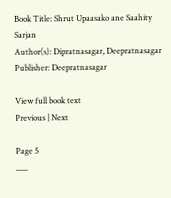Book Title: Shrut Upaasako ane Saahity Sarjan
Author(s): Dipratnasagar, Deepratnasagar
Publisher: Deepratnasagar

View full book text
Previous | Next

Page 5
___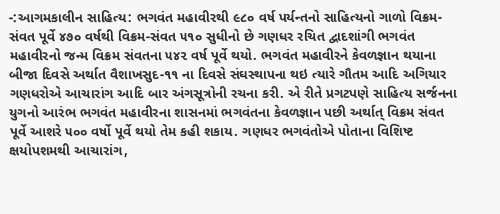-:આગમકાલીન સાહિત્ય: ભગવંત મહાવીરથી ૯૮૦ વર્ષ પર્યન્તનો સાહિત્યનો ગાળો વિક્રમ-સંવત પૂર્વે ૪૭૦ વર્ષથી વિક્રમ-સંવત ૫૧૦ સુધીનો છે ગણધર રચિત દ્વાદશાંગી ભગવંત મહાવીરનો જન્મ વિક્રમ સંવતના ૫૪૨ વર્ષ પૂર્વે થયો. ભગવંત મહાવીરને કેવળજ્ઞાન થયાના બીજા દિવસે અર્થાત વૈશાખસુદ-૧૧ ના દિવસે સંઘસ્થાપના થઇ ત્યારે ગૌતમ આદિ અગિયાર ગણધરોએ આચારાંગ આદિ બાર અંગસૂત્રોની રચના કરી. એ રીતે પ્રગટપણે સાહિત્ય સર્જનના યુગનો આરંભ ભગવંત મહાવીરના શાસનમાં ભગવંતના કેવળજ્ઞાન પછી અર્થાત્ વિક્રમ સંવત પૂર્વે આશરે ૫૦૦ વર્ષો પૂર્વે થયો તેમ કહી શકાય. ગણધર ભગવંતોએ પોતાના વિશિષ્ટ ક્ષયોપશમથી આચારાંગ,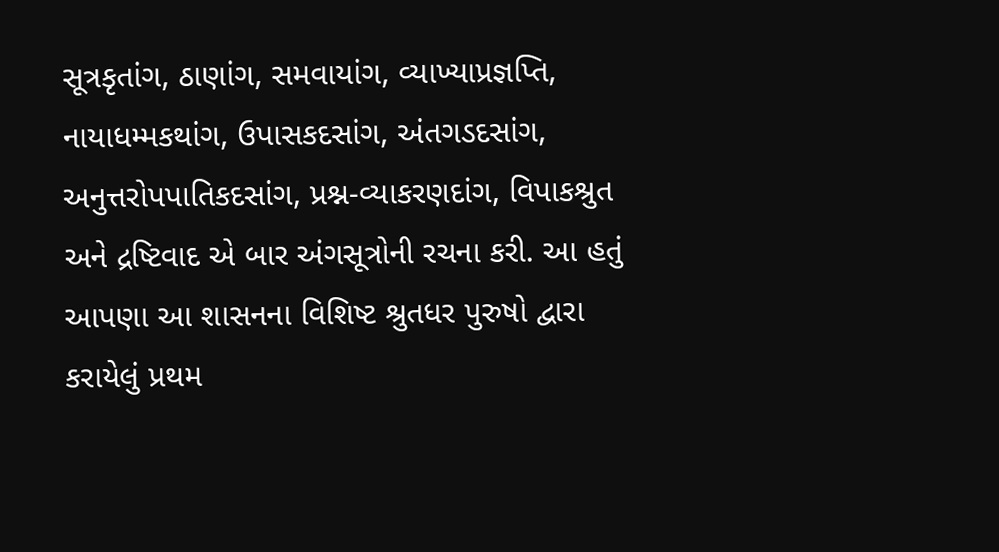સૂત્રકૃતાંગ, ઠાણાંગ, સમવાયાંગ, વ્યાખ્યાપ્રજ્ઞપ્તિ, નાયાધમ્મકથાંગ, ઉપાસકદસાંગ, અંતગડદસાંગ, અનુત્તરોપપાતિકદસાંગ, પ્રશ્ન-વ્યાકરણદાંગ, વિપાકશ્રુત અને દ્રષ્ટિવાદ એ બાર અંગસૂત્રોની રચના કરી. આ હતું આપણા આ શાસનના વિશિષ્ટ શ્રુતધર પુરુષો દ્વારા કરાયેલું પ્રથમ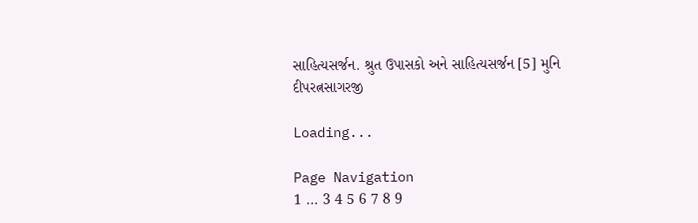સાહિત્યસર્જન. શ્રુત ઉપાસકો અને સાહિત્યસર્જન [5] મુનિ દીપરત્નસાગરજી

Loading...

Page Navigation
1 ... 3 4 5 6 7 8 9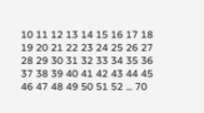10 11 12 13 14 15 16 17 18 19 20 21 22 23 24 25 26 27 28 29 30 31 32 33 34 35 36 37 38 39 40 41 42 43 44 45 46 47 48 49 50 51 52 ... 70